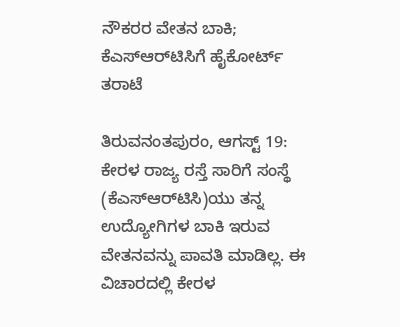ನೌಕರರ ವೇತನ ಬಾಕಿ; ಕೆಎಸ್‌ಆರ್‌ಟಿಸಿಗೆ ಹೈಕೋರ್ಟ್‌ ತರಾಟೆ

ತಿರುವನಂತಪುರಂ, ಆಗಸ್ಟ್‌ 19: ಕೇರಳ ರಾಜ್ಯ ರಸ್ತೆ ಸಾರಿಗೆ ಸಂಸ್ಥೆ (ಕೆಎಸ್‌ಆರ್‌ಟಿಸಿ)ಯು ತನ್ನ ಉದ್ಯೋಗಿಗಳ ಬಾಕಿ ಇರುವ ವೇತನವನ್ನು ಪಾವತಿ ಮಾಡಿಲ್ಲ. ಈ ವಿಚಾರದಲ್ಲಿ ಕೇರಳ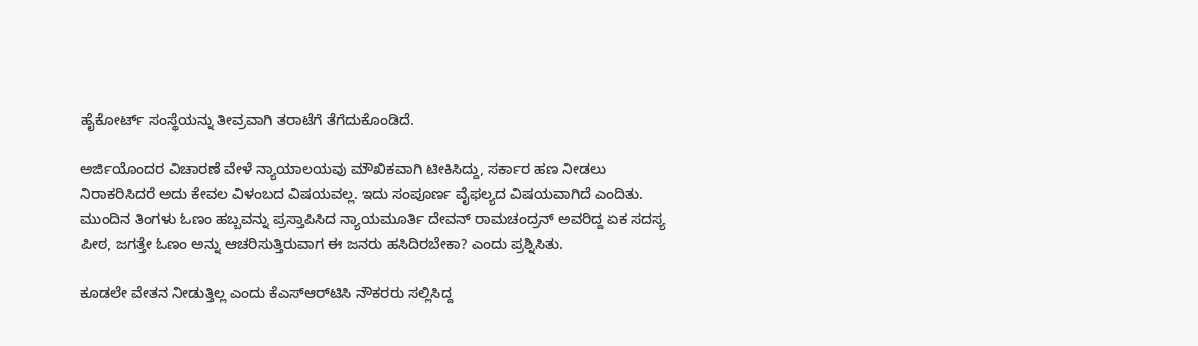ಹೈಕೋರ್ಟ್ ಸಂಸ್ಥೆಯನ್ನು ತೀವ್ರವಾಗಿ ತರಾಟೆಗೆ ತೆಗೆದುಕೊಂಡಿದೆ.

ಅರ್ಜಿಯೊಂದರ ವಿಚಾರಣೆ ವೇಳೆ ನ್ಯಾಯಾಲಯವು ಮೌಖಿಕವಾಗಿ ಟೀಕಿಸಿದ್ದು, ಸರ್ಕಾರ ಹಣ ನೀಡಲು ನಿರಾಕರಿಸಿದರೆ ಅದು ಕೇವಲ ವಿಳಂಬದ ವಿಷಯವಲ್ಲ. ಇದು ಸಂಪೂರ್ಣ ವೈಫಲ್ಯದ ವಿಷಯವಾಗಿದೆ ಎಂದಿತು. ಮುಂದಿನ ತಿಂಗಳು ಓಣಂ ಹಬ್ಬವನ್ನು ಪ್ರಸ್ತಾಪಿಸಿದ ನ್ಯಾಯಮೂರ್ತಿ ದೇವನ್ ರಾಮಚಂದ್ರನ್ ಅವರಿದ್ದ ಏಕ ಸದಸ್ಯ ಪೀಠ, ಜಗತ್ತೇ ಓಣಂ ಅನ್ನು ಆಚರಿಸುತ್ತಿರುವಾಗ ಈ ಜನರು ಹಸಿದಿರಬೇಕಾ? ಎಂದು ಪ್ರಶ್ನಿಸಿತು.

ಕೂಡಲೇ ವೇತನ ನೀಡುತ್ತಿಲ್ಲ ಎಂದು ಕೆಎಸ್‌ಆರ್‌ಟಿಸಿ ನೌಕರರು ಸಲ್ಲಿಸಿದ್ದ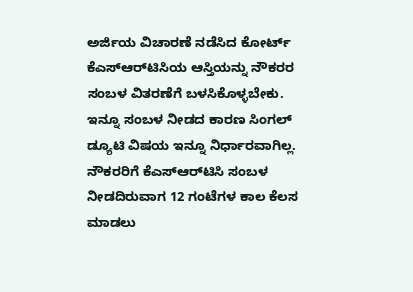ಅರ್ಜಿಯ ವಿಚಾರಣೆ ನಡೆಸಿದ ಕೋರ್ಟ್‌ ಕೆಎಸ್‌ಆರ್‌ಟಿಸಿಯ ಆಸ್ತಿಯನ್ನು ನೌಕರರ ಸಂಬಳ ವಿತರಣೆಗೆ ಬಳಸಿಕೊಳ್ಳಬೇಕು. ಇನ್ನೂ ಸಂಬಳ ನೀಡದ ಕಾರಣ ಸಿಂಗಲ್ ಡ್ಯೂಟಿ ವಿಷಯ ಇನ್ನೂ ನಿರ್ಧಾರವಾಗಿಲ್ಲ. ನೌಕರರಿಗೆ ಕೆಎಸ್‌ಆರ್‌ಟಿಸಿ ಸಂಬಳ ನೀಡದಿರುವಾಗ 12 ಗಂಟೆಗಳ ಕಾಲ ಕೆಲಸ ಮಾಡಲು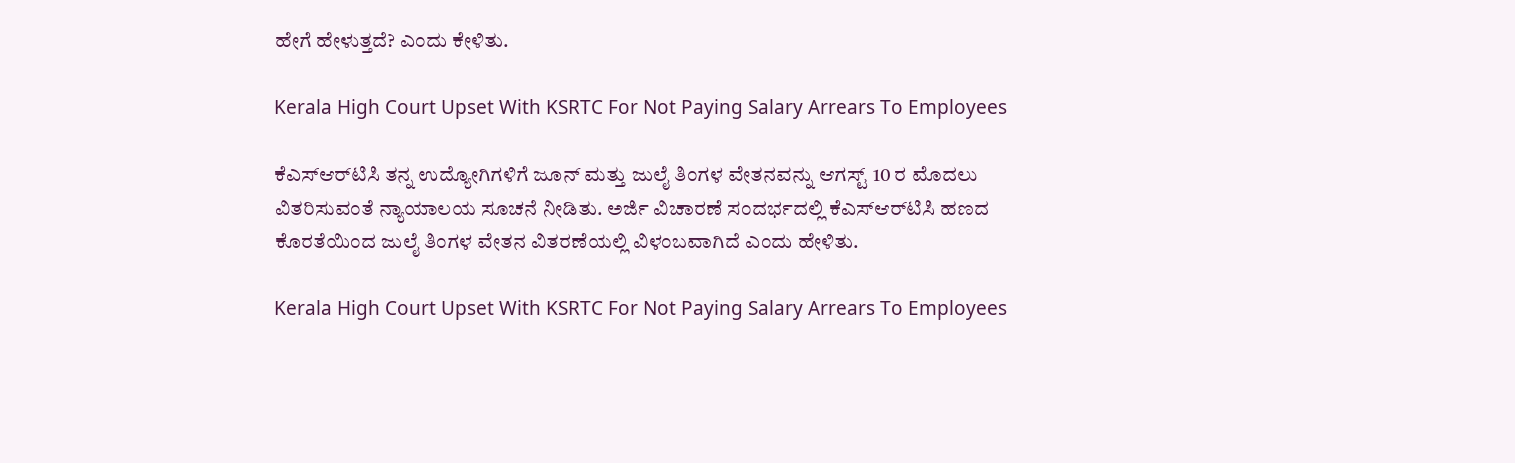ಹೇಗೆ ಹೇಳುತ್ತದೆ? ಎಂದು ಕೇಳಿತು.

Kerala High Court Upset With KSRTC For Not Paying Salary Arrears To Employees

ಕೆಎಸ್‌ಆರ್‌ಟಿಸಿ ತನ್ನ ಉದ್ಯೋಗಿಗಳಿಗೆ ಜೂನ್ ಮತ್ತು ಜುಲೈ ತಿಂಗಳ ವೇತನವನ್ನು ಆಗಸ್ಟ್ 10 ರ ಮೊದಲು ವಿತರಿಸುವಂತೆ ನ್ಯಾಯಾಲಯ ಸೂಚನೆ ನೀಡಿತು. ಅರ್ಜಿ ವಿಚಾರಣೆ ಸಂದರ್ಭದಲ್ಲಿ ಕೆಎಸ್‌ಆರ್‌ಟಿಸಿ ಹಣದ ಕೊರತೆಯಿಂದ ಜುಲೈ ತಿಂಗಳ ವೇತನ ವಿತರಣೆಯಲ್ಲಿ ವಿಳಂಬವಾಗಿದೆ ಎಂದು ಹೇಳಿತು.

Kerala High Court Upset With KSRTC For Not Paying Salary Arrears To Employees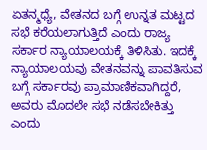ಏತನ್ಮಧ್ಯೆ, ವೇತನದ ಬಗ್ಗೆ ಉನ್ನತ ಮಟ್ಟದ ಸಭೆ ಕರೆಯಲಾಗುತ್ತಿದೆ ಎಂದು ರಾಜ್ಯ ಸರ್ಕಾರ ನ್ಯಾಯಾಲಯಕ್ಕೆ ತಿಳಿಸಿತು. ಇದಕ್ಕೆ ನ್ಯಾಯಾಲಯವು ವೇತನವನ್ನು ಪಾವತಿಸುವ ಬಗ್ಗೆ ಸರ್ಕಾರವು ಪ್ರಾಮಾಣಿಕವಾಗಿದ್ದರೆ, ಅವರು ಮೊದಲೇ ಸಭೆ ನಡೆಸಬೇಕಿತ್ತು ಎಂದು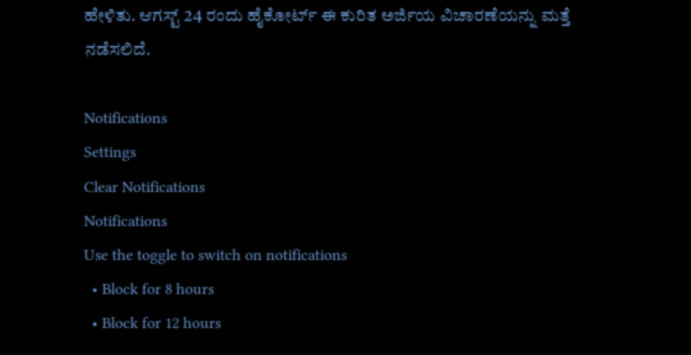ಹೇಳಿತು. ಆಗಸ್ಟ್ 24 ರಂದು ಹೈಕೋರ್ಟ್ ಈ ಕುರಿತ ಅರ್ಜಿಯ ವಿಚಾರಣೆಯನ್ನು ಮತ್ತೆ ನಡೆಸಲಿದೆ.

Notifications
Settings
Clear Notifications
Notifications
Use the toggle to switch on notifications
  • Block for 8 hours
  • Block for 12 hours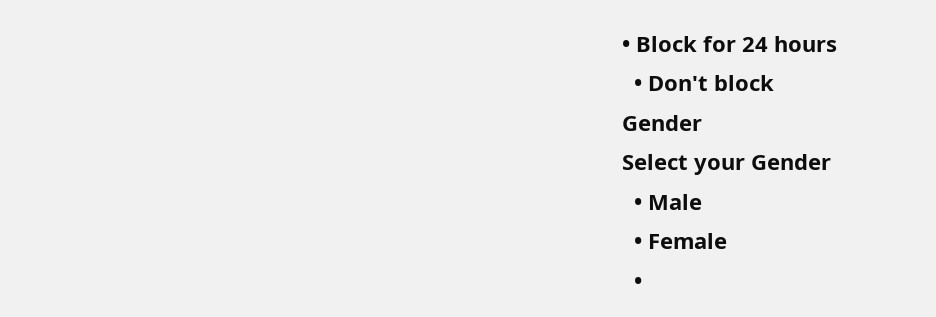• Block for 24 hours
  • Don't block
Gender
Select your Gender
  • Male
  • Female
  •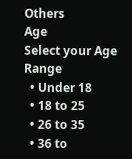Others
Age
Select your Age Range
  • Under 18
  • 18 to 25
  • 26 to 35
  • 36 to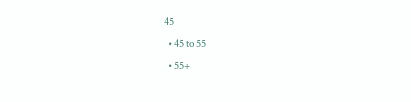45
  • 45 to 55
  • 55+